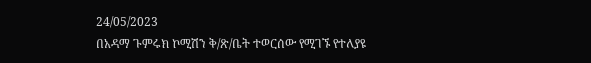24/05/2023
በአዳማ ጉምሩክ ኮሚሽን ቅ/ጽ/ቤት ተወርሰው የሚገኙ የተለያዩ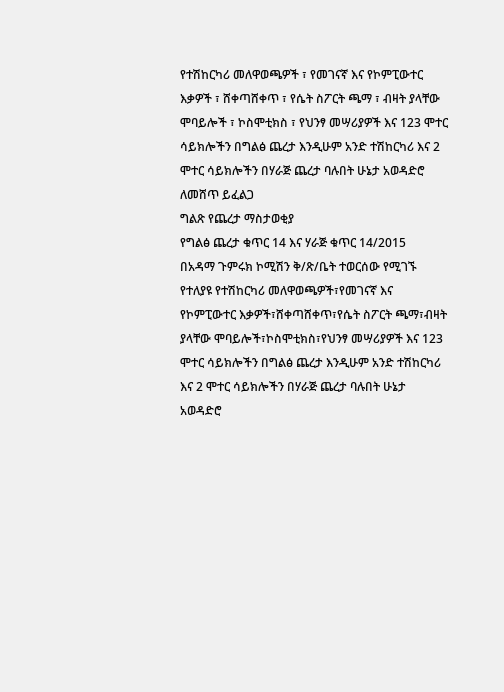የተሽከርካሪ መለዋወጫዎች ፣ የመገናኛ እና የኮምፒውተር እቃዎች ፣ ሸቀጣሸቀጥ ፣ የሴት ስፖርት ጫማ ፣ ብዛት ያላቸው ሞባይሎች ፣ ኮስሞቲክስ ፣ የህንፃ መሣሪያዎች እና 123 ሞተር ሳይክሎችን በግልፅ ጨረታ እንዲሁም አንድ ተሽከርካሪ እና 2 ሞተር ሳይክሎችን በሃራጅ ጨረታ ባሉበት ሁኔታ አወዳድሮ ለመሸጥ ይፈልጋ
ግልጽ የጨረታ ማስታወቂያ
የግልፅ ጨረታ ቁጥር 14 እና ሃራጅ ቁጥር 14/2015
በአዳማ ጉምሩክ ኮሚሽን ቅ/ጽ/ቤት ተወርሰው የሚገኙ የተለያዩ የተሽከርካሪ መለዋወጫዎች፣የመገናኛ እና የኮምፒውተር እቃዎች፣ሸቀጣሸቀጥ፣የሴት ስፖርት ጫማ፣ብዛት ያላቸው ሞባይሎች፣ኮስሞቲክስ፣የህንፃ መሣሪያዎች እና 123 ሞተር ሳይክሎችን በግልፅ ጨረታ እንዲሁም አንድ ተሽከርካሪ እና 2 ሞተር ሳይክሎችን በሃራጅ ጨረታ ባሉበት ሁኔታ አወዳድሮ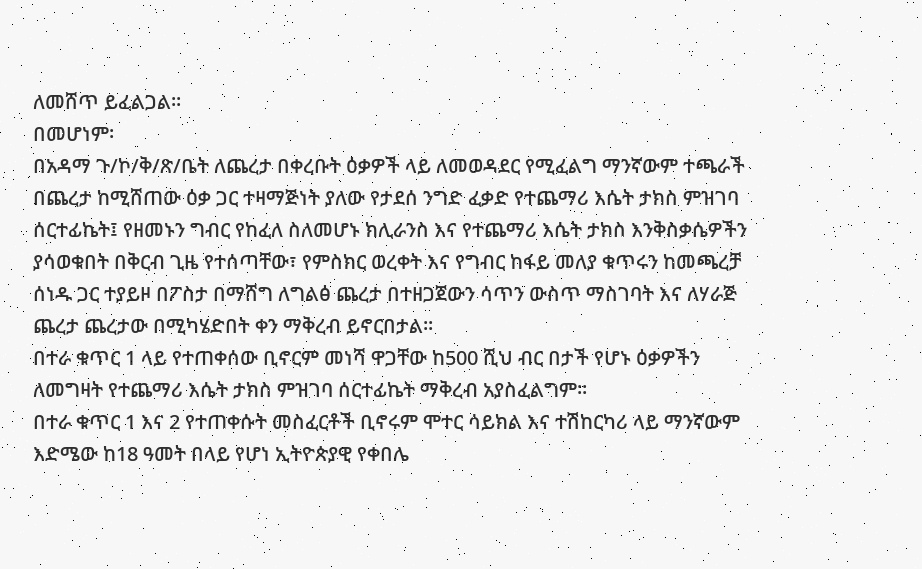ለመሸጥ ይፈልጋል፡፡
በመሆነም፡
በአዳማ ጉ/ኮ/ቅ/ጽ/ቤት ለጨረታ በቀረቡት ዕቃዎች ላይ ለመወዳደር የሚፈልግ ማንኛውም ተጫራች በጨረታ ከሚሸጠው ዕቃ ጋር ተዛማጅነት ያለው የታደሰ ንግድ ፈቃድ የተጨማሪ እሴት ታክስ ምዝገባ ሰርተፊኬት፤ የዘመኑን ግብር የከፈለ ስለመሆኑ ክሊራንስ እና የተጨማሪ እሴት ታክስ እንቅስቃሴዎችን ያሳወቁበት በቅርብ ጊዜ የተሰጣቸው፣ የምስክር ወረቀት እና የግብር ከፋይ መለያ ቁጥሩን ከመጫረቻ ሰነዱ ጋር ተያይዞ በፖስታ በማሸግ ለግልፅ ጨረታ በተዘጋጀውን ሳጥን ውስጥ ማስገባት እና ለሃራጅ ጨረታ ጨረታው በሚካሄድበት ቀን ማቅረብ ይኖርበታል።
በተራ ቁጥር 1 ላይ የተጠቀሰው ቢኖርም መነሻ ዋጋቸው ከ500 ሺህ ብር በታች የሆኑ ዕቃዎችን ለመግዛት የተጨማሪ እሴት ታክስ ምዝገባ ሰርተፊኬት ማቅረብ አያስፈልግም።
በተራ ቁጥር 1 እና 2 የተጠቀሱት መስፈርቶች ቢኖሩም ሞተር ሳይክል እና ተሽከርካሪ ላይ ማንኛውም እድሜው ከ18 ዓመት በላይ የሆነ ኢትዮጵያዊ የቀበሌ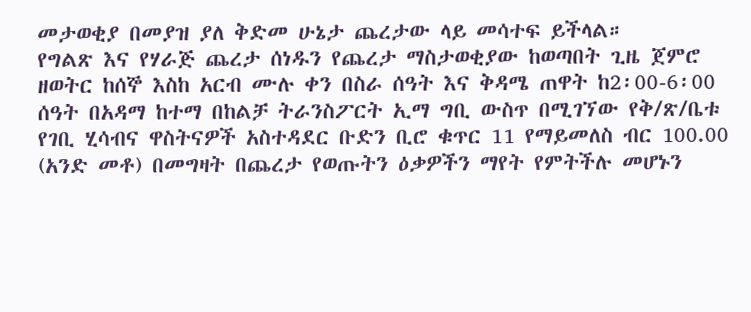መታወቂያ በመያዝ ያለ ቅድመ ሁኔታ ጨረታው ላይ መሳተፍ ይችላል።
የግልጽ እና የሃራጅ ጨረታ ሰነዱን የጨረታ ማስታወቂያው ከወጣበት ጊዜ ጀምሮ ዘወትር ከሰኞ እስከ አርብ ሙሉ ቀን በስራ ሰዓት እና ቅዳሜ ጠዋት ከ2፡00-6፡00 ሰዓት በአዳማ ከተማ በከልቻ ትራንስፖርት ኢማ ግቢ ውስጥ በሚገኘው የቅ/ጽ/ቤቱ የገቢ ሂሳብና ዋስትናዎች አስተዳደር ቡድን ቢሮ ቁጥር 11 የማይመለስ ብር 100.00 (አንድ መቶ) በመግዛት በጨረታ የወጡትን ዕቃዎችን ማየት የምትችሉ መሆኑን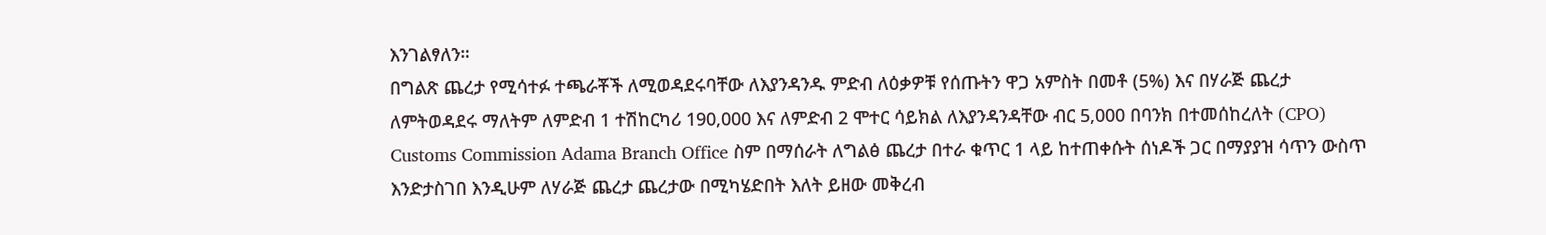እንገልፃለን።
በግልጽ ጨረታ የሚሳተፉ ተጫራቾች ለሚወዳደሩባቸው ለእያንዳንዱ ምድብ ለዕቃዎቹ የሰጡትን ዋጋ አምስት በመቶ (5%) እና በሃራጅ ጨረታ ለምትወዳደሩ ማለትም ለምድብ 1 ተሽከርካሪ 190,000 እና ለምድብ 2 ሞተር ሳይክል ለእያንዳንዳቸው ብር 5,000 በባንክ በተመሰከረለት (CPO) Customs Commission Adama Branch Office ስም በማሰራት ለግልፅ ጨረታ በተራ ቁጥር 1 ላይ ከተጠቀሱት ሰነዶች ጋር በማያያዝ ሳጥን ውስጥ እንድታስገበ እንዲሁም ለሃራጅ ጨረታ ጨረታው በሚካሄድበት እለት ይዘው መቅረብ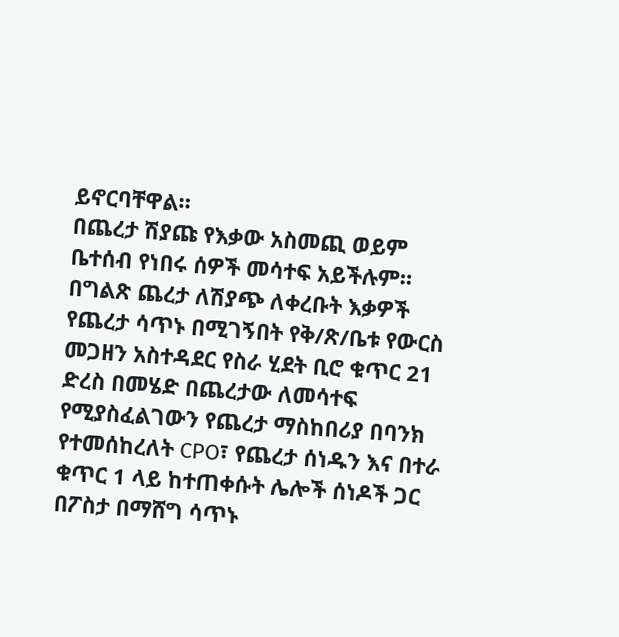ይኖርባቸዋል።
በጨረታ ሽያጩ የእቃው አስመጪ ወይም ቤተሰብ የነበሩ ሰዎች መሳተፍ አይችሉም።
በግልጽ ጨረታ ለሽያጭ ለቀረቡት እቃዎች የጨረታ ሳጥኑ በሚገኝበት የቅ/ጽ/ቤቱ የውርስ መጋዘን አስተዳደር የስራ ሂደት ቢሮ ቁጥር 21 ድረስ በመሄድ በጨረታው ለመሳተፍ የሚያስፈልገውን የጨረታ ማስከበሪያ በባንክ የተመሰከረለት CPO፣ የጨረታ ሰነዱን እና በተራ ቁጥር 1 ላይ ከተጠቀሱት ሌሎች ሰነዶች ጋር በፖስታ በማሸግ ሳጥኑ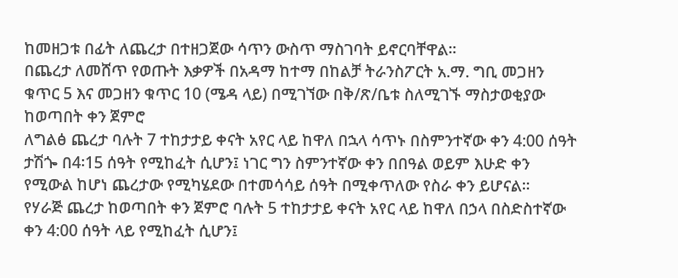ከመዘጋቱ በፊት ለጨረታ በተዘጋጀው ሳጥን ውስጥ ማስገባት ይኖርባቸዋል።
በጨረታ ለመሸጥ የወጡት እቃዎች በአዳማ ከተማ በከልቻ ትራንስፖርት አ.ማ. ግቢ መጋዘን ቁጥር 5 እና መጋዘን ቁጥር 10 (ሜዳ ላይ) በሚገኘው በቅ/ጽ/ቤቱ ስለሚገኙ ማስታወቂያው ከወጣበት ቀን ጀምሮ
ለግልፅ ጨረታ ባሉት 7 ተከታታይ ቀናት አየር ላይ ከዋለ በኋላ ሳጥኑ በስምንተኛው ቀን 4:00 ሰዓት ታሽጐ በ4፡15 ሰዓት የሚከፈት ሲሆን፤ ነገር ግን ስምንተኛው ቀን በበዓል ወይም እሁድ ቀን የሚውል ከሆነ ጨረታው የሚካሄደው በተመሳሳይ ሰዓት በሚቀጥለው የስራ ቀን ይሆናል።
የሃራጅ ጨረታ ከወጣበት ቀን ጀምሮ ባሉት 5 ተከታታይ ቀናት አየር ላይ ከዋለ በኃላ በስድስተኛው ቀን 4:00 ሰዓት ላይ የሚከፈት ሲሆን፤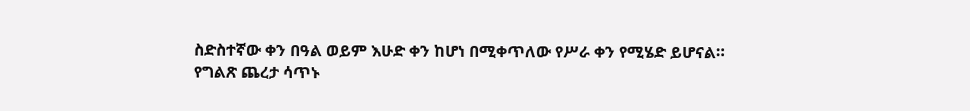ስድስተኛው ቀን በዓል ወይም እሁድ ቀን ከሆነ በሚቀጥለው የሥራ ቀን የሚሄድ ይሆናል።
የግልጽ ጨረታ ሳጥኑ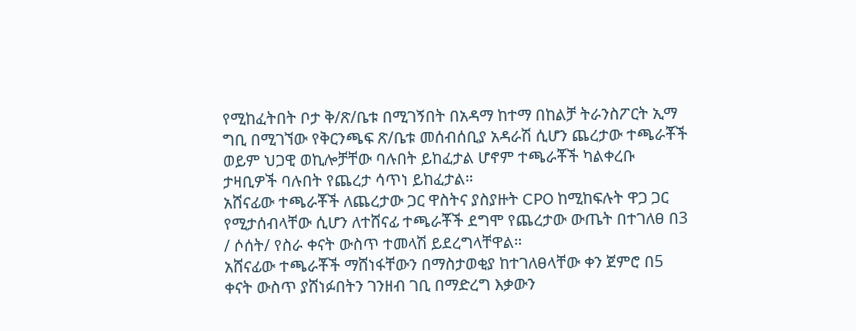የሚከፈትበት ቦታ ቅ/ጽ/ቤቱ በሚገኝበት በአዳማ ከተማ በከልቻ ትራንስፖርት ኢማ ግቢ በሚገኘው የቅርንጫፍ ጽ/ቤቱ መሰብሰቢያ አዳራሽ ሲሆን ጨረታው ተጫራቾች ወይም ህጋዊ ወኪሎቻቸው ባሉበት ይከፈታል ሆኖም ተጫራቾች ካልቀረቡ ታዛቢዎች ባሉበት የጨረታ ሳጥነ ይከፈታል።
አሸናፊው ተጫራቾች ለጨረታው ጋር ዋስትና ያስያዙት CPO ከሚከፍሉት ዋጋ ጋር የሚታሰብላቸው ሲሆን ለተሸናፊ ተጫራቾች ደግሞ የጨረታው ውጤት በተገለፀ በ3 / ሶሰት/ የስራ ቀናት ውስጥ ተመላሽ ይደረግላቸዋል።
አሸናፊው ተጫራቾች ማሸነፋቸውን በማስታወቂያ ከተገለፀላቸው ቀን ጀምሮ በ5 ቀናት ውስጥ ያሸነፉበትን ገንዘብ ገቢ በማድረግ እቃውን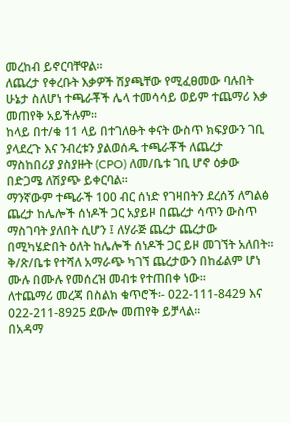መረከብ ይኖርባቸዋል።
ለጨረታ የቀረቡት እቃዎች ሽያጫቸው የሚፈፀመው ባሉበት ሁኔታ ስለሆነ ተጫራቾች ሌላ ተመሳሳይ ወይም ተጨማሪ እቃ መጠየቅ አይችሉም።
ከላይ በተ/ቁ 11 ላይ በተገለፁት ቀናት ውስጥ ክፍያውን ገቢ ያላደረጉ እና ንብረቱን ያልወሰዱ ተጫራቾች ለጨረታ ማስከበሪያ ያስያዙት (CPO) ለመ/ቤቱ ገቢ ሆኖ ዕቃው በድጋሜ ለሽያጭ ይቀርባል።
ማንኛውም ተጫራች 100 ብር ሰነድ የገዛበትን ደረሰኝ ለግልፅ ጨረታ ከሌሎች ሰነዶች ጋር አያይዞ በጨረታ ሳጥን ውስጥ ማስገባት ያለበት ሲሆን ፤ ለሃራጅ ጨረታ ጨረታው በሚካሄድበት ዕለት ከሌሎች ሰነዶች ጋር ይዞ መገኘት አለበት።
ቅ/ጽ/ቤቱ የተሻለ አማራጭ ካገኘ ጨረታውን በከፊልም ሆነ ሙሉ በሙሉ የመሰረዝ መብቱ የተጠበቀ ነው።
ለተጨማሪ መረጃ በስልክ ቁጥሮች፡- 022-111-8429 እና 022-211-8925 ደውሎ መጠየቅ ይቻላል፡፡
በአዳማ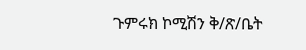ጉምሩክ ኮሚሽን ቅ/ጽ/ቤት